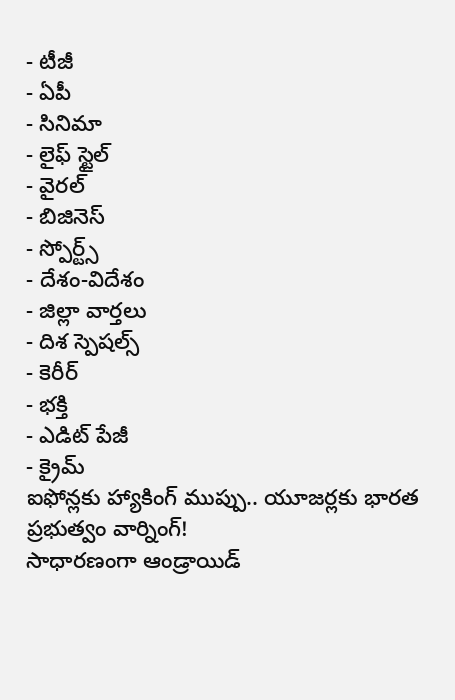- టీజీ
- ఏపీ
- సినిమా
- లైఫ్ స్టైల్
- వైరల్
- బిజినెస్
- స్పోర్ట్స్
- దేశం-విదేశం
- జిల్లా వార్తలు
- దిశ స్పెషల్స్
- కెరీర్
- భక్తి
- ఎడిట్ పేజీ
- క్రైమ్
ఐఫోన్లకు హ్యాకింగ్ ముప్పు.. యూజర్లకు భారత ప్రభుత్వం వార్నింగ్!
సాధారణంగా ఆండ్రాయిడ్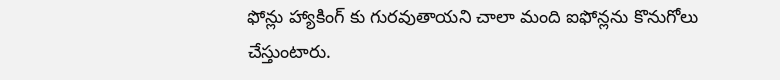ఫోన్లు హ్యాకింగ్ కు గురవుతాయని చాలా మంది ఐఫోన్లను కొనుగోలు చేస్తుంటారు.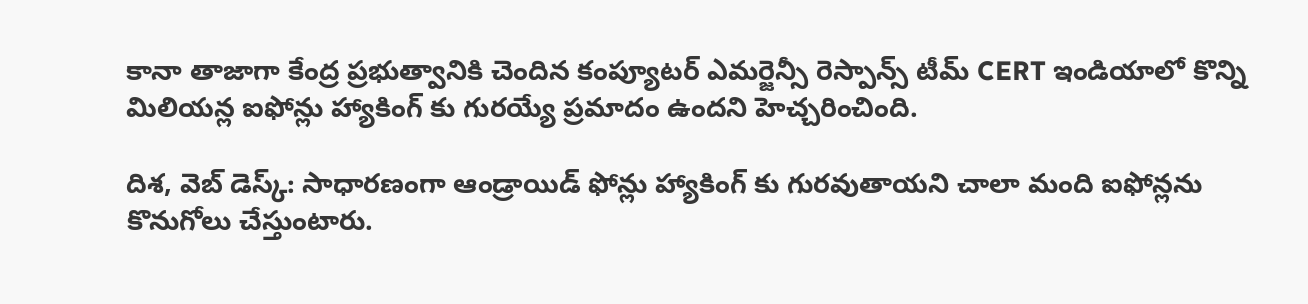కానా తాజాగా కేంద్ర ప్రభుత్వానికి చెందిన కంప్యూటర్ ఎమర్జెన్సీ రెస్పాన్స్ టీమ్ CERT ఇండియాలో కొన్ని మిలియన్ల ఐఫోన్లు హ్యాకింగ్ కు గురయ్యే ప్రమాదం ఉందని హెచ్చరించింది.

దిశ, వెబ్ డెస్క్: సాధారణంగా ఆండ్రాయిడ్ ఫోన్లు హ్యాకింగ్ కు గురవుతాయని చాలా మంది ఐఫోన్లను కొనుగోలు చేస్తుంటారు.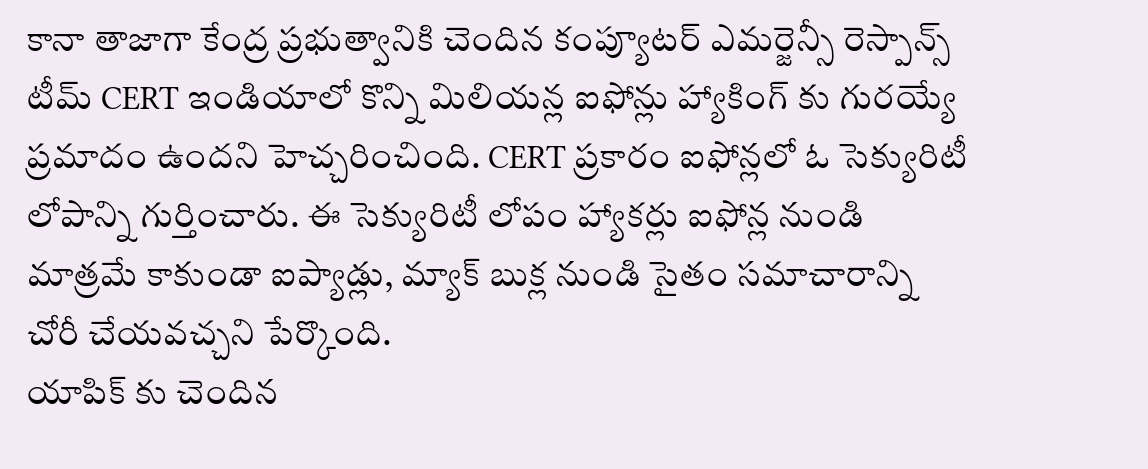కానా తాజాగా కేంద్ర ప్రభుత్వానికి చెందిన కంప్యూటర్ ఎమర్జెన్సీ రెస్పాన్స్ టీమ్ CERT ఇండియాలో కొన్ని మిలియన్ల ఐఫోన్లు హ్యాకింగ్ కు గురయ్యే ప్రమాదం ఉందని హెచ్చరించింది. CERT ప్రకారం ఐఫోన్లలో ఓ సెక్యురిటీ లోపాన్ని గుర్తించారు. ఈ సెక్యురిటీ లోపం హ్యాకర్లు ఐఫోన్ల నుండి మాత్రమే కాకుండా ఐప్యాడ్లు, మ్యాక్ బుక్ల నుండి సైతం సమాచారాన్ని చోరీ చేయవచ్చని పేర్కొంది.
యాపిక్ కు చెందిన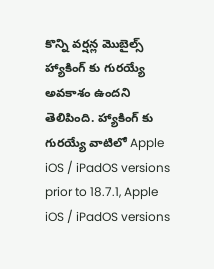కొన్ని వర్షన్ల మొబైల్స్ హ్యాకింగ్ కు గురయ్యే అవకాశం ఉందని తెలిపింది. హ్యాకింగ్ కు గురయ్యే వాటిలో Apple iOS / iPadOS versions prior to 18.7.1, Apple iOS / iPadOS versions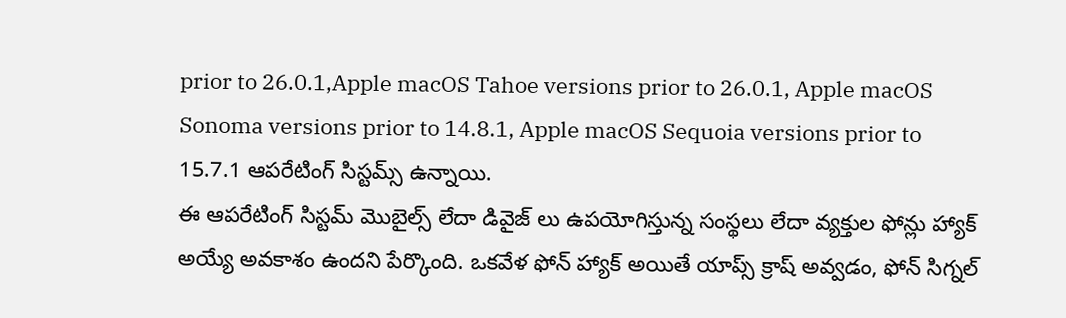prior to 26.0.1,Apple macOS Tahoe versions prior to 26.0.1, Apple macOS Sonoma versions prior to 14.8.1, Apple macOS Sequoia versions prior to 15.7.1 ఆపరేటింగ్ సిస్టమ్స్ ఉన్నాయి.
ఈ ఆపరేటింగ్ సిస్టమ్ మొబైల్స్ లేదా డివైజ్ లు ఉపయోగిస్తున్న సంస్థలు లేదా వ్యక్తుల ఫోన్లు హ్యాక్ అయ్యే అవకాశం ఉందని పేర్కొంది. ఒకవేళ ఫోన్ హ్యాక్ అయితే యాప్స్ క్రాష్ అవ్వడం, ఫోన్ సిగ్నల్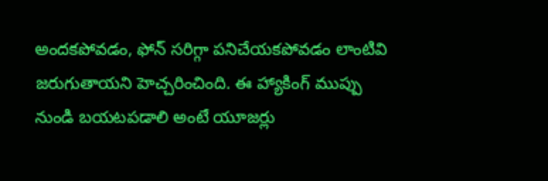అందకపోవడం, ఫోన్ సరిగ్గా పనిచేయకపోవడం లాంటివి జరుగుతాయని హెచ్చరించింది. ఈ హ్యాకింగ్ ముప్పు నుండి బయటపడాలి అంటే యూజర్లు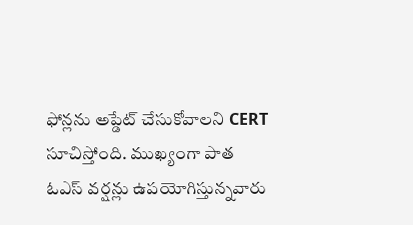ఫోన్లను అప్డేట్ చేసుకోవాలని CERT సూచిస్తోంది. ముఖ్యంగా పాత ఓఎస్ వర్షన్లు ఉపయోగిస్తున్నవారు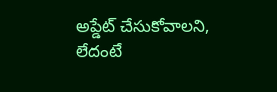అప్డేట్ చేసుకోవాలని, లేదంటే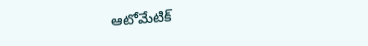ఆటోమేటిక్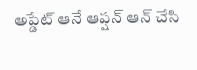అప్డేట్ ఆనే ఆప్షన్ ఆన్ చేసి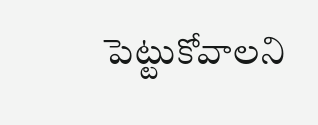పెట్టుకోవాలని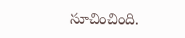సూచించింది.